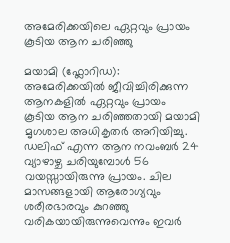അമേരിക്കയിലെ ഏറ്റവും പ്രായം കൂടിയ ആന ചരിഞ്ഞു

മയാമി (ഫ്ലോറിഡ): അമേരിക്കയില്‍ ജീവിച്ചിരിക്കുന്ന ആനകളിൽ ഏറ്റവും പ്രായം കൂടിയ ആന ചരിഞ്ഞതായി മയാമി മൃഗശാല അധികൃതർ അറിയിച്ചു. ഡലിഫ് എന്ന ആന നവംബർ 24 വ്യാഴാഴ്ച ചരിയുമ്പോൾ 56 വയസ്സായിരുന്നു പ്രായം. ചില മാസങ്ങളായി ആരോഗ്യവും ശരീരഭാരവും കുറഞ്ഞു വരികയായിരുന്നുവെന്നും ഇവർ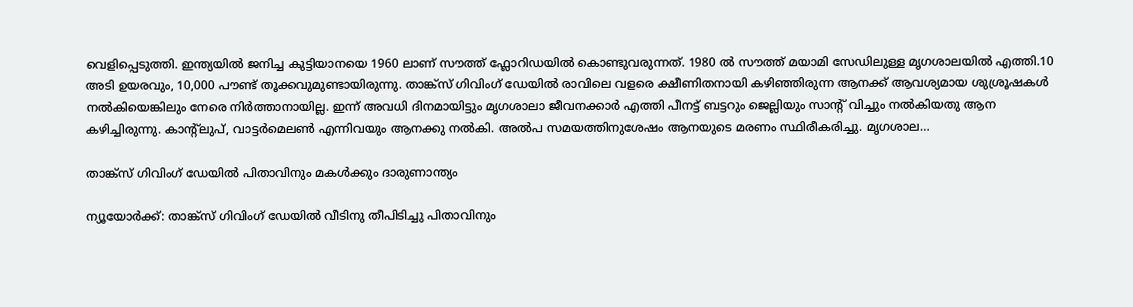വെളിപ്പെടുത്തി. ഇന്ത്യയിൽ ജനിച്ച കുട്ടിയാനയെ 1960 ലാണ് സൗത്ത് ഫ്ലോറിഡയിൽ കൊണ്ടുവരുന്നത്. 1980 ൽ സൗത്ത് മയാമി സേഡിലുള്ള മൃഗശാലയിൽ എത്തി.10 അടി ഉയരവും, 10,000 പൗണ്ട് തൂക്കവുമുണ്ടായിരുന്നു. താങ്ക്സ് ഗിവിംഗ് ഡേയിൽ രാവിലെ വളരെ ക്ഷീണിതനായി കഴിഞ്ഞിരുന്ന ആനക്ക് ആവശ്യമായ ശുശ്രൂഷകൾ നൽകിയെങ്കിലും നേരെ നിർത്താനായില്ല. ഇന്ന് അവധി ദിനമായിട്ടും മൃഗശാലാ ജീവനക്കാർ എത്തി പീനട്ട് ബട്ടറും ജെല്ലിയും സാന്റ് വിച്ചും നൽകിയതു ആന കഴിച്ചിരുന്നു. കാന്റ്ലുപ്, വാട്ടർമെലൺ എന്നിവയും ആനക്കു നൽകി. അൽപ സമയത്തിനുശേഷം ആനയുടെ മരണം സ്ഥിരീകരിച്ചു. മൃഗശാല…

താങ്ക്സ് ഗിവിംഗ് ഡേയിൽ പിതാവിനും മകൾക്കും ദാരുണാന്ത്യം

ന്യൂയോര്‍ക്ക്: താങ്ക്സ് ഗിവിംഗ് ഡേയിൽ വീടിനു തീപിടിച്ചു പിതാവിനും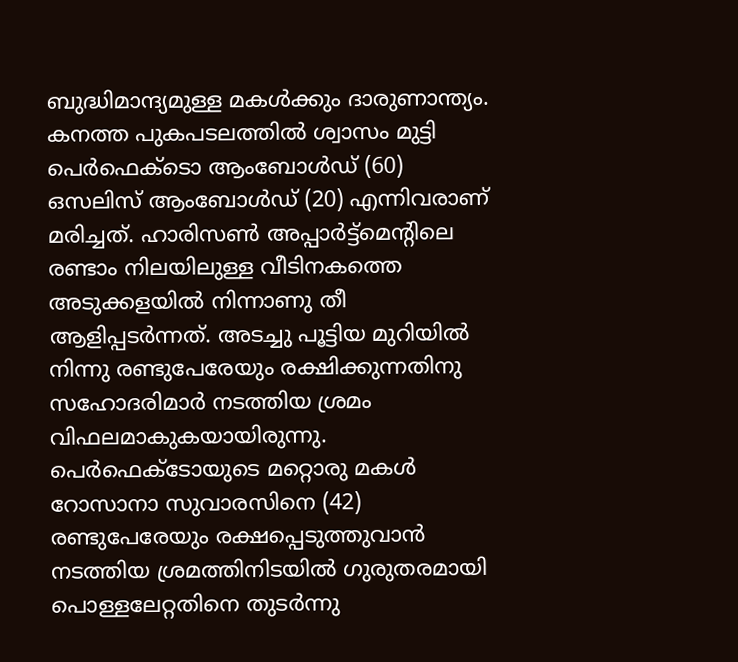ബുദ്ധിമാന്ദ്യമുള്ള മകൾക്കും ദാരുണാന്ത്യം. കനത്ത പുകപടലത്തിൽ ശ്വാസം മുട്ടി പെർഫെക്ടൊ ആംബോൾഡ് (60) ഒസലിസ് ആംബോൾഡ് (20) എന്നിവരാണ് മരിച്ചത്. ഹാരിസൺ അപ്പാർട്ട്മെന്റിലെ രണ്ടാം നിലയിലുള്ള വീടിനകത്തെ അടുക്കളയിൽ നിന്നാണു തീ ആളിപ്പടർന്നത്. അടച്ചു പൂട്ടിയ മുറിയിൽ നിന്നു രണ്ടുപേരേയും രക്ഷിക്കുന്നതിനു സഹോദരിമാർ നടത്തിയ ശ്രമം വിഫലമാകുകയായിരുന്നു. പെർഫെക്ടോയുടെ മറ്റൊരു മകൾ റോസാനാ സുവാരസിനെ (42) രണ്ടുപേരേയും രക്ഷപ്പെടുത്തുവാൻ നടത്തിയ ശ്രമത്തിനിടയിൽ ഗുരുതരമായി പൊള്ളലേറ്റതിനെ തുടർന്നു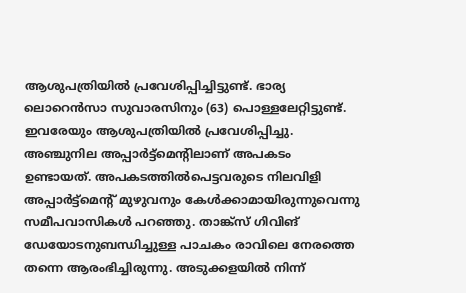ആശുപത്രിയിൽ പ്രവേശിപ്പിച്ചിട്ടുണ്ട്. ഭാര്യ ലൊറെൻസാ സുവാരസിനും (63) പൊള്ളലേറ്റിട്ടുണ്ട്. ഇവരേയും ആശുപത്രിയിൽ പ്രവേശിപ്പിച്ചു. അഞ്ചുനില അപ്പാർട്ട്മെന്റിലാണ് അപകടം ഉണ്ടായത്. അപകടത്തിൽപെട്ടവരുടെ നിലവിളി അപ്പാർട്ട്മെന്റ് മുഴുവനും കേൾക്കാമായിരുന്നുവെന്നു സമീപവാസികൾ പറഞ്ഞു. താങ്ക്സ് ഗിവിങ് ഡേയോടനുബന്ധിച്ചുള്ള പാചകം രാവിലെ നേരത്തെ തന്നെ ആരംഭിച്ചിരുന്നു. അടുക്കളയിൽ നിന്ന്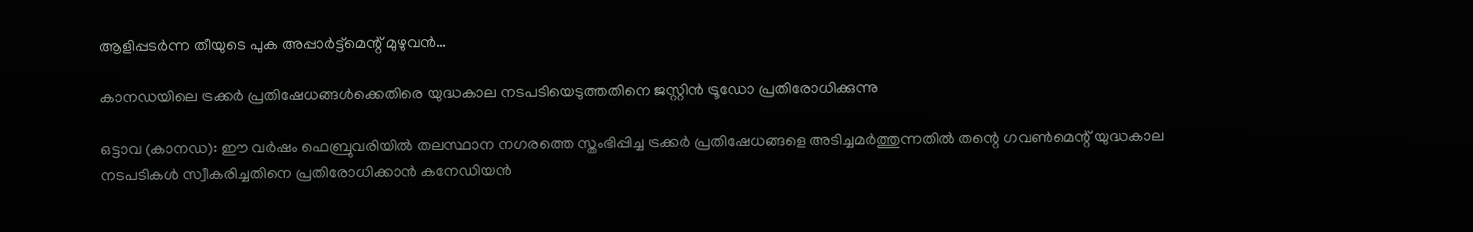ആളിപ്പടർന്ന തീയുടെ പുക അപ്പാർട്ട്മെന്റ് മുഴുവൻ…

കാനഡയിലെ ട്രക്കർ പ്രതിഷേധങ്ങൾക്കെതിരെ യുദ്ധകാല നടപടിയെടുത്തതിനെ ജസ്റ്റിന്‍ ട്രൂഡോ പ്രതിരോധിക്കുന്നു

ഒട്ടാവ (കാനഡ): ഈ വർഷം ഫെബ്രുവരിയില്‍ തലസ്ഥാന നഗരത്തെ സ്തംഭിപ്പിച്ച ട്രക്കർ പ്രതിഷേധങ്ങളെ അടിച്ചമർത്തുന്നതിൽ തന്റെ ഗവൺമെന്റ് യുദ്ധകാല നടപടികൾ സ്വീകരിച്ചതിനെ പ്രതിരോധിക്കാൻ കനേഡിയൻ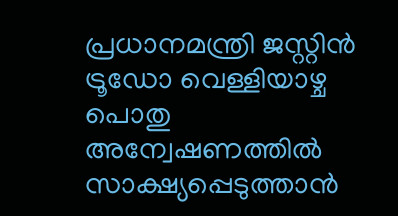പ്രധാനമന്ത്രി ജസ്റ്റിൻ ട്രൂഡോ വെള്ളിയാഴ്ച പൊതു അന്വേഷണത്തിൽ സാക്ഷ്യപ്പെടുത്താൻ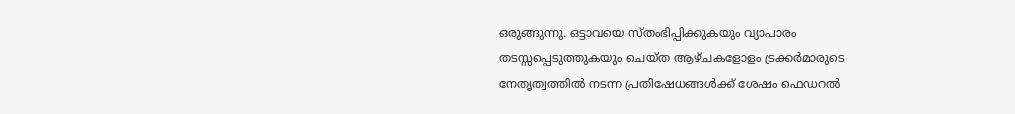ഒരുങ്ങുന്നു. ഒട്ടാവയെ സ്തംഭിപ്പിക്കുകയും വ്യാപാരം തടസ്സപ്പെടുത്തുകയും ചെയ്ത ആഴ്ചകളോളം ട്രക്കർമാരുടെ നേതൃത്വത്തിൽ നടന്ന പ്രതിഷേധങ്ങൾക്ക് ശേഷം ഫെഡറൽ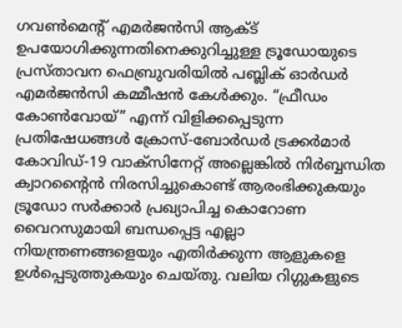ഗവൺമെന്റ് എമർജൻസി ആക്ട് ഉപയോഗിക്കുന്നതിനെക്കുറിച്ചുള്ള ട്രൂഡോയുടെ പ്രസ്താവന ഫെബ്രുവരിയിൽ പബ്ലിക് ഓർഡർ എമർജൻസി കമ്മീഷൻ കേൾക്കും. “ഫ്രീഡം കോൺവോയ്” എന്ന് വിളിക്കപ്പെടുന്ന പ്രതിഷേധങ്ങൾ ക്രോസ്-ബോർഡർ ട്രക്കർമാർ കോവിഡ്-19 വാക്സിനേറ്റ് അല്ലെങ്കിൽ നിര്‍ബ്ബന്ധിത ക്വാറന്റൈൻ നിരസിച്ചുകൊണ്ട് ആരംഭിക്കുകയും ട്രൂഡോ സർക്കാർ പ്രഖ്യാപിച്ച കൊറോണ വൈറസുമായി ബന്ധപ്പെട്ട എല്ലാ നിയന്ത്രണങ്ങളെയും എതിർക്കുന്ന ആളുകളെ ഉൾപ്പെടുത്തുകയും ചെയ്തു. വലിയ റിഗ്ഗുകളുടെ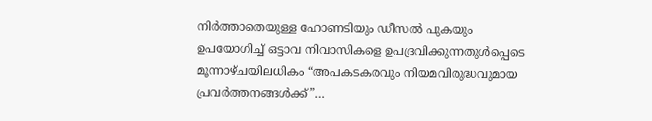നിർത്താതെയുള്ള ഹോണടിയും ഡീസൽ പുകയും ഉപയോഗിച്ച് ഒട്ടാവ നിവാസികളെ ഉപദ്രവിക്കുന്നതുൾപ്പെടെ മൂന്നാഴ്ചയിലധികം “അപകടകരവും നിയമവിരുദ്ധവുമായ പ്രവർത്തനങ്ങൾക്ക്”…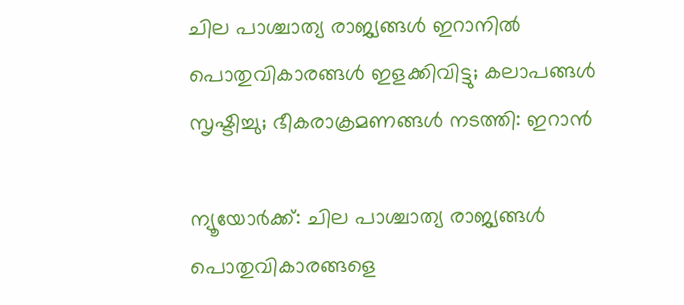ചില പാശ്ചാത്യ രാജ്യങ്ങൾ ഇറാനിൽ പൊതുവികാരങ്ങൾ ഇളക്കിവിട്ടു; കലാപങ്ങൾ സൃഷ്ടിച്ചു; ഭീകരാക്രമണങ്ങൾ നടത്തി: ഇറാന്‍

ന്യൂയോര്‍ക്ക്: ചില പാശ്ചാത്യ രാജ്യങ്ങള്‍ പൊതുവികാരങ്ങളെ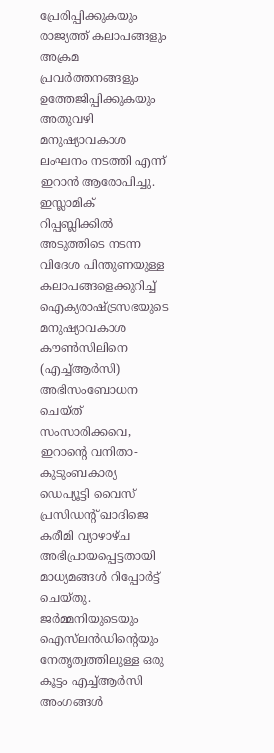പ്രേരിപ്പിക്കുകയും രാജ്യത്ത് കലാപങ്ങളും അക്രമ പ്രവർത്തനങ്ങളും ഉത്തേജിപ്പിക്കുകയും അതുവഴി മനുഷ്യാവകാശ ലംഘനം നടത്തി എന്ന് ഇറാന്‍ ആരോപിച്ചു. ഇസ്ലാമിക് റിപ്പബ്ലിക്കിൽ അടുത്തിടെ നടന്ന വിദേശ പിന്തുണയുള്ള കലാപങ്ങളെക്കുറിച്ച് ഐക്യരാഷ്ട്രസഭയുടെ മനുഷ്യാവകാശ കൗൺസിലിനെ (എച്ച്ആർസി) അഭിസംബോധന ചെയ്ത് സംസാരിക്കവെ, ഇറാന്റെ വനിതാ-കുടുംബകാര്യ ഡെപ്യൂട്ടി വൈസ് പ്രസിഡന്റ് ഖാദിജെ കരീമി വ്യാഴാഴ്ച അഭിപ്രായപ്പെട്ടതായി മാധ്യമങ്ങള്‍ റിപ്പോർട്ട് ചെയ്തു. ജർമ്മനിയുടെയും ഐസ്‌ലൻഡിന്റെയും നേതൃത്വത്തിലുള്ള ഒരു കൂട്ടം എച്ച്ആർസി അംഗങ്ങൾ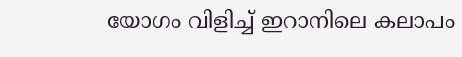യോഗം വിളിച്ച് ഇറാനിലെ കലാപം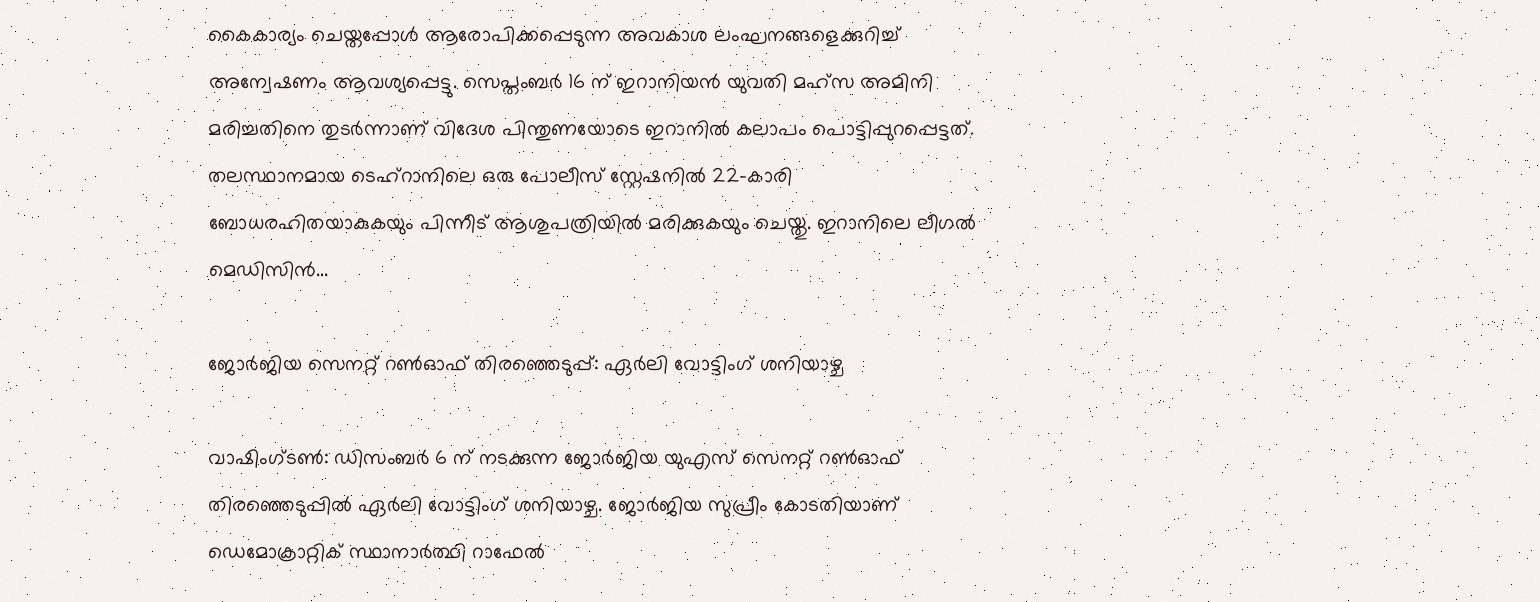കൈകാര്യം ചെയ്തപ്പോൾ ആരോപിക്കപ്പെടുന്ന അവകാശ ലംഘനങ്ങളെക്കുറിച്ച് അന്വേഷണം ആവശ്യപ്പെട്ടു. സെപ്തംബർ 16 ന് ഇറാനിയൻ യുവതി മഹ്സ അമിനി മരിച്ചതിനെ തുടർന്നാണ് വിദേശ പിന്തുണയോടെ ഇറാനിൽ കലാപം പൊട്ടിപ്പുറപ്പെട്ടത്. തലസ്ഥാനമായ ടെഹ്‌റാനിലെ ഒരു പോലീസ് സ്റ്റേഷനിൽ 22-കാരി ബോധരഹിതയാകുകയും പിന്നീട് ആശുപത്രിയിൽ മരിക്കുകയും ചെയ്തു. ഇറാനിലെ ലീഗൽ മെഡിസിൻ…

ജോർജിയ സെനറ്റ് റൺഓഫ് തിരഞ്ഞെടുപ്പ്: ഏർലി വോട്ടിംഗ് ശനിയാഴ്ച

വാഷിംഗ്ടൺ: ഡിസംബർ 6 ന് നടക്കുന്ന ജോർജിയ യുഎസ് സെനറ്റ് റൺഓഫ് തിരഞ്ഞെടുപ്പിൽ ഏർലി വോട്ടിംഗ് ശനിയാഴ്ച. ജോർജിയ സുപ്രീം കോടതിയാണ് ഡെമോക്രാറ്റിക് സ്ഥാനാർത്ഥി റാഫേൽ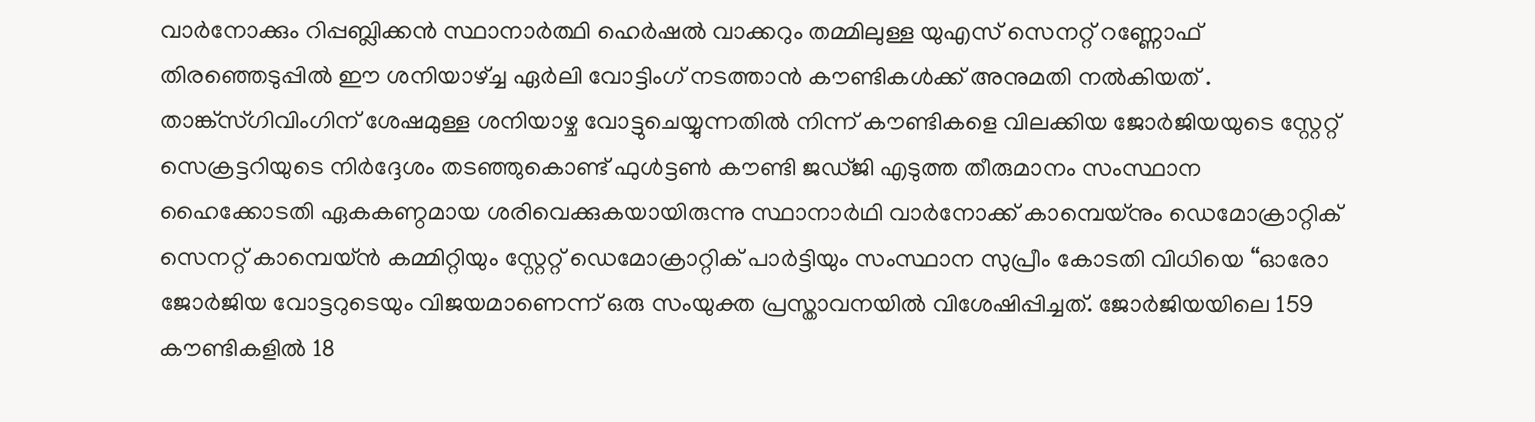വാർനോക്കും റിപ്പബ്ലിക്കൻ സ്ഥാനാർത്ഥി ഹെർഷൽ വാക്കറും തമ്മിലുള്ള യുഎസ് സെനറ്റ് റണ്ണോഫ് തിരഞ്ഞെടുപ്പിൽ ഈ ശനിയാഴ്ച്ച ഏർലി വോട്ടിംഗ് നടത്താൻ കൗണ്ടികൾക്ക് അനുമതി നൽകിയത് . താങ്ക്സ്ഗിവിംഗിന് ശേഷമുള്ള ശനിയാഴ്ച വോട്ടുചെയ്യുന്നതിൽ നിന്ന് കൗണ്ടികളെ വിലക്കിയ ജോർജിയയുടെ സ്റ്റേറ്റ് സെക്രട്ടറിയുടെ നിർദ്ദേശം തടഞ്ഞുകൊണ്ട് ഫുൾട്ടൺ കൗണ്ടി ജഡ്ജി എടുത്ത തീരുമാനം സംസ്ഥാന ഹൈക്കോടതി ഏകകണ്ഠമായ ശരിവെക്കുകയായിരുന്നു സ്ഥാനാർഥി വാർനോക്ക് കാമ്പെയ്‌നും ഡെമോക്രാറ്റിക് സെനറ്റ് കാമ്പെയ്‌ൻ കമ്മിറ്റിയും സ്റ്റേറ്റ് ഡെമോക്രാറ്റിക് പാർട്ടിയും സംസ്ഥാന സുപ്രീം കോടതി വിധിയെ “ഓരോ ജോർജിയ വോട്ടറുടെയും വിജയമാണെന്ന് ഒരു സംയുക്ത പ്രസ്താവനയിൽ വിശേഷിപ്പിച്ചത്. ജോർജിയയിലെ 159 കൗണ്ടികളിൽ 18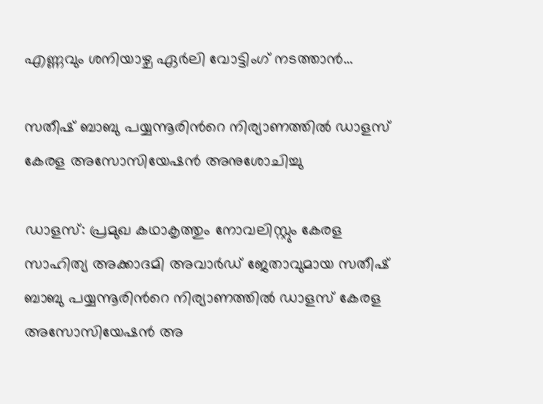എണ്ണവും ശനിയാഴ്ച ഏർലി വോട്ടിംഗ് നടത്താൻ…

സതീഷ് ബാബു പയ്യന്നൂരിന്‍റെ നിര്യാണത്തിൽ ഡാളസ് കേരള അസോസിയേഷൻ അനുശോചിച്ചു

ഡാളസ്: പ്രമുഖ കഥാകൃത്തും നോവലിസ്റ്റും കേരള സാഹിത്യ അക്കാദമി അവാർഡ് ജേതാവുമായ സതീഷ് ബാബു പയ്യന്നൂരിന്‍റെ നിര്യാണത്തിൽ ഡാളസ് കേരള അസോസിയേഷൻ അ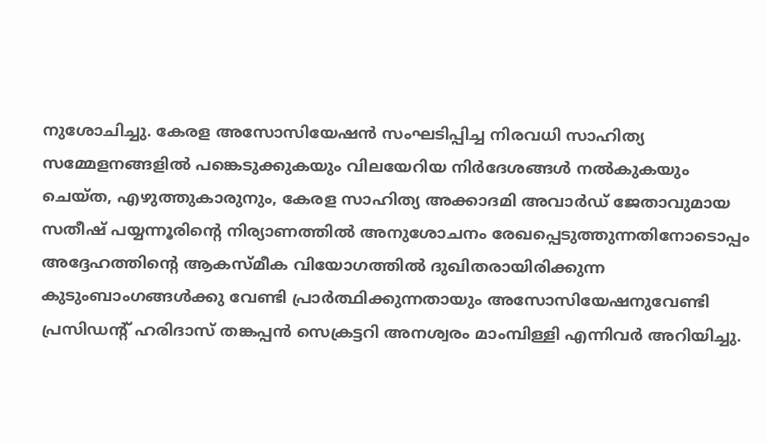നുശോചിച്ചു. കേരള അസോസിയേഷൻ സംഘടിപ്പിച്ച നിരവധി സാഹിത്യ സമ്മേളനങ്ങളിൽ പങ്കെടുക്കുകയും വിലയേറിയ നിർദേശങ്ങൾ നൽകുകയും ചെയ്ത, എഴുത്തുകാരുനും, കേരള സാഹിത്യ അക്കാദമി അവാർഡ് ജേതാവുമായ സതീഷ് പയ്യന്നൂരിന്‍റെ നിര്യാണത്തിൽ അനുശോചനം രേഖപ്പെടുത്തുന്നതിനോടൊപ്പം അദ്ദേഹത്തിന്‍റെ ആകസ്മീക വിയോഗത്തിൽ ദുഖിതരായിരിക്കുന്ന കുടുംബാംഗങ്ങൾക്കു വേണ്ടി പ്രാർത്ഥിക്കുന്നതായും അസോസിയേഷനുവേണ്ടി പ്രസിഡന്‍റ് ഹരിദാസ് തങ്കപ്പൻ സെക്രട്ടറി അനശ്വരം മാംമ്പിള്ളി എന്നിവർ അറിയിച്ചു.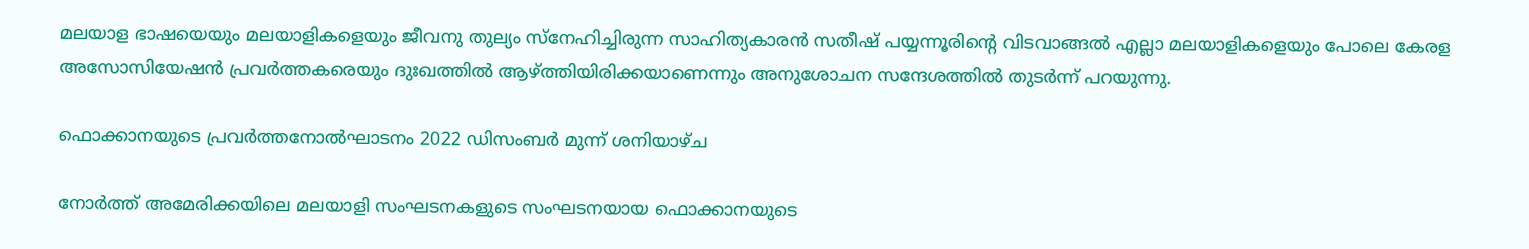മലയാള ഭാഷയെയും മലയാളികളെയും ജീവനു തുല്യം സ്നേഹിച്ചിരുന്ന സാഹിത്യകാരൻ സതീഷ് പയ്യന്നൂരിന്റെ വിടവാങ്ങൽ എല്ലാ മലയാളികളെയും പോലെ കേരള അസോസിയേഷൻ പ്രവർത്തകരെയും ദുഃഖത്തിൽ ആഴ്ത്തിയിരിക്കയാണെന്നും അനുശോചന സന്ദേശത്തിൽ തുടർന്ന് പറയുന്നു.

ഫൊക്കാനയുടെ പ്രവർത്തനോൽഘാടനം 2022 ഡിസംബർ മുന്ന് ശനിയാഴ്ച

നോര്‍ത്ത്‌ അമേരിക്കയിലെ മലയാളി സംഘടനകളുടെ സംഘടനയായ ഫൊക്കാനയുടെ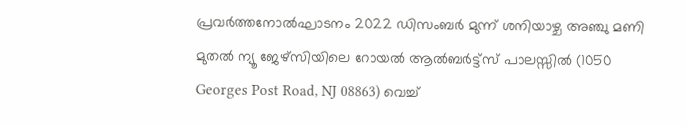പ്രവർത്തനോൽഘാടനം 2022 ഡിസംബർ മുന്ന് ശനിയാഴ്ച അഞ്ചു മണി മുതൽ ന്യൂ ജേഴ്സിയിലെ റോയൽ ആൽബർട്ട്സ് പാലസ്സിൽ (1050 Georges Post Road, NJ 08863) വെച്ച്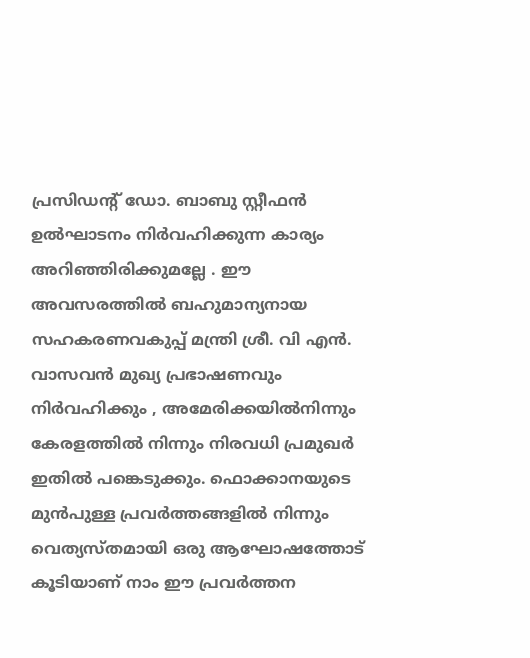പ്രസിഡന്റ് ഡോ. ബാബു സ്റ്റീഫൻ ഉൽഘാടനം നിർവഹിക്കുന്ന കാര്യം അറിഞ്ഞിരിക്കുമല്ലേ . ഈ അവസരത്തിൽ ബഹുമാന്യനായ സഹകരണവകുപ്പ് മന്ത്രി ശ്രീ. വി എൻ. വാസവൻ മുഖ്യ പ്രഭാഷണവും നിർവഹിക്കും , അമേരിക്കയിൽനിന്നും കേരളത്തിൽ നിന്നും നിരവധി പ്രമുഖർ ഇതിൽ പങ്കെടുക്കും. ഫൊക്കാനയുടെ മുൻപുള്ള പ്രവർത്തങ്ങളിൽ നിന്നും വെത്യസ്തമായി ഒരു ആഘോഷത്തോട് കൂടിയാണ് നാം ഈ പ്രവർത്തന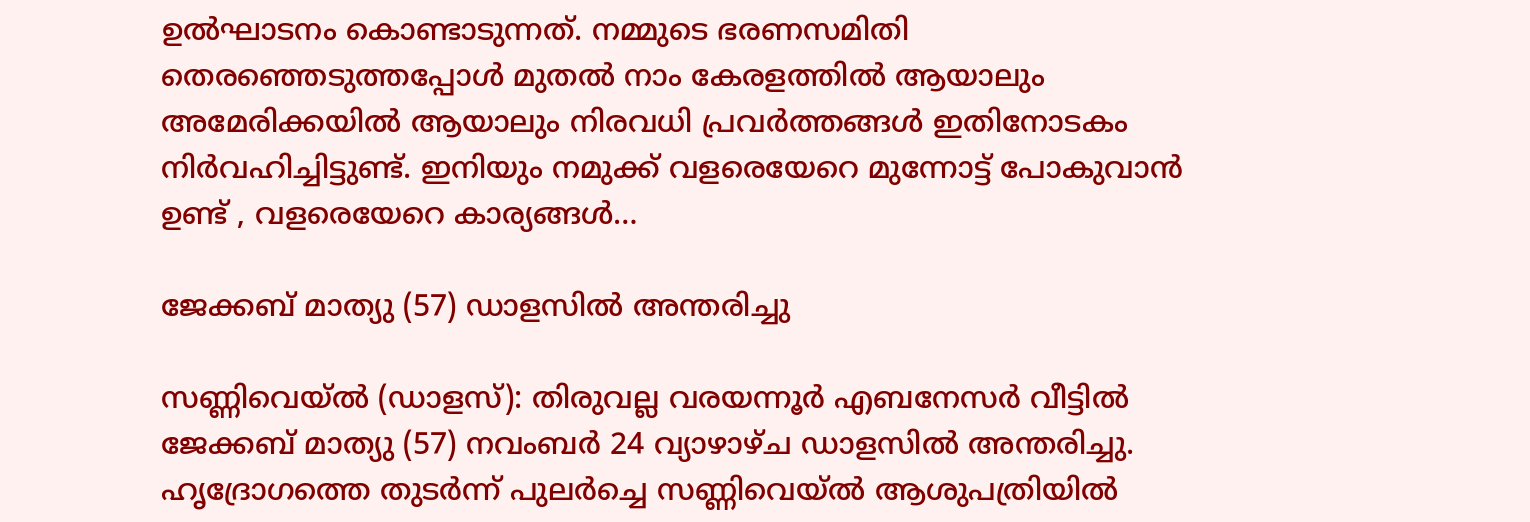ഉൽഘാടനം കൊണ്ടാടുന്നത്. നമ്മുടെ ഭരണസമിതി തെരഞ്ഞെടുത്തപ്പോൾ മുതൽ നാം കേരളത്തിൽ ആയാലും അമേരിക്കയിൽ ആയാലും നിരവധി പ്രവർത്തങ്ങൾ ഇതിനോടകം നിർവഹിച്ചിട്ടുണ്ട്. ഇനിയും നമുക്ക് വളരെയേറെ മുന്നോട്ട് പോകുവാൻ ഉണ്ട് , വളരെയേറെ കാര്യങ്ങൾ…

ജേക്കബ് മാത്യു (57) ഡാളസിൽ അന്തരിച്ചു

സണ്ണിവെയ്‌ല്‍ (ഡാളസ്): തിരുവല്ല വരയന്നൂർ എബനേസർ വീട്ടിൽ ജേക്കബ് മാത്യു (57) നവംബര്‍ 24 വ്യാഴാഴ്ച ഡാളസിൽ അന്തരിച്ചു. ഹൃദ്രോഗത്തെ തുടർന്ന് പുലർച്ചെ സണ്ണിവെയ്ല്‍ ആശുപത്രിയിൽ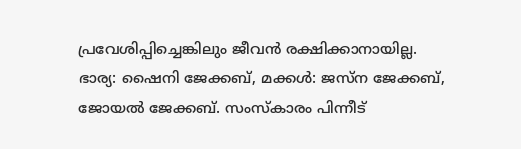പ്രവേശിപ്പിച്ചെങ്കിലും ജീവൻ രക്ഷിക്കാനായില്ല. ഭാര്യ: ഷൈനി ജേക്കബ്, മക്കൾ: ജസ്‌ന ജേക്കബ്, ജോയൽ ജേക്കബ്. സംസ്കാരം പിന്നീട്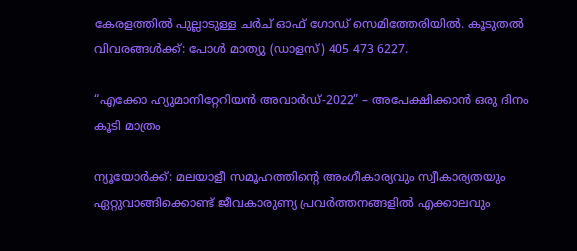കേരളത്തിൽ പുല്ലാടുള്ള ചർച് ഓഫ് ഗോഡ് സെമിത്തേരിയിൽ. കൂടുതൽ വിവരങ്ങൾക്ക്: പോൾ മാത്യു (ഡാളസ്) 405 473 6227.

“എക്കോ ഹ്യുമാനിറ്റേറിയൻ അവാർഡ്-2022” – അപേക്ഷിക്കാൻ ഒരു ദിനം കൂടി മാത്രം

ന്യൂയോർക്ക്: മലയാളീ സമൂഹത്തിന്റെ അംഗീകാര്യവും സ്വീകാര്യതയും ഏറ്റുവാങ്ങിക്കൊണ്ട് ജീവകാരുണ്യ പ്രവർത്തനങ്ങളിൽ എക്കാലവും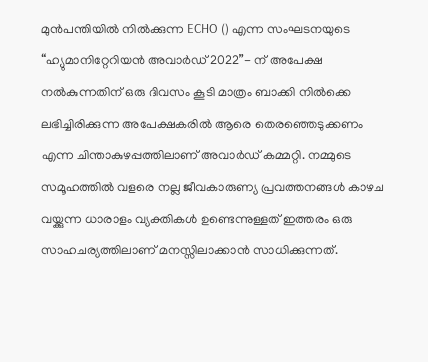മുൻപന്തിയിൽ നിൽക്കുന്ന ECHO () എന്ന സംഘടനയുടെ “ഹ്യുമാനിറ്റേറിയൻ അവാർഡ് 2022”- ന് അപേക്ഷ നൽകുന്നതിന് ഒരു ദിവസം കൂടി മാത്രം ബാക്കി നിൽക്കെ ലഭിച്ചിരിക്കുന്ന അപേക്ഷകരിൽ ആരെ തെരഞ്ഞെടുക്കണം എന്ന ചിന്താകുഴപ്പത്തിലാണ് അവാർഡ് കമ്മറ്റി. നമ്മുടെ സമൂഹത്തിൽ വളരെ നല്ല ജീവകാരുണ്യ പ്രവത്തനങ്ങൾ കാഴച വയ്ക്കുന്ന ധാരാളം വ്യക്തികൾ ഉണ്ടെന്നുള്ളത് ഇത്തരം ഒരു സാഹചര്യത്തിലാണ് മനസ്സിലാക്കാൻ സാധിക്കുന്നത്.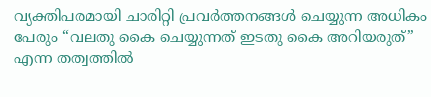വ്യക്തിപരമായി ചാരിറ്റി പ്രവർത്തനങ്ങൾ ചെയ്യുന്ന അധികം പേരും “വലതു കൈ ചെയ്യുന്നത് ഇടതു കൈ അറിയരുത്” എന്ന തത്വത്തിൽ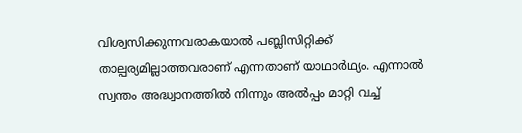വിശ്വസിക്കുന്നവരാകയാൽ പബ്ലിസിറ്റിക്ക് താല്പര്യമില്ലാത്തവരാണ് എന്നതാണ് യാഥാർഥ്യം. എന്നാൽ സ്വന്തം അദ്ധ്വാനത്തിൽ നിന്നും അൽപ്പം മാറ്റി വച്ച്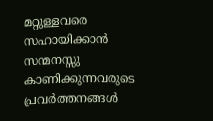മറ്റുള്ളവരെ സഹായിക്കാൻ സന്മനസ്സു കാണിക്കുന്നവരുടെ പ്രവർത്തനങ്ങൾ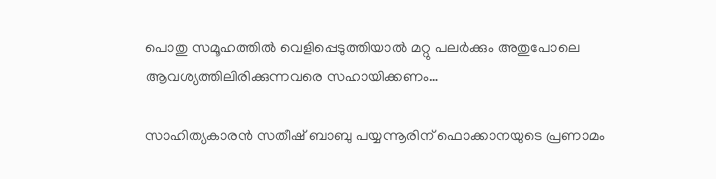പൊതു സമൂഹത്തിൽ വെളിപ്പെടുത്തിയാൽ മറ്റു പലർക്കും അതുപോലെ ആവശ്യത്തിലിരിക്കുന്നവരെ സഹായിക്കണം…

സാഹിത്യകാരന്‍ സതീഷ് ബാബു പയ്യന്നൂരിന് ഫൊക്കാനയുടെ പ്രണാമം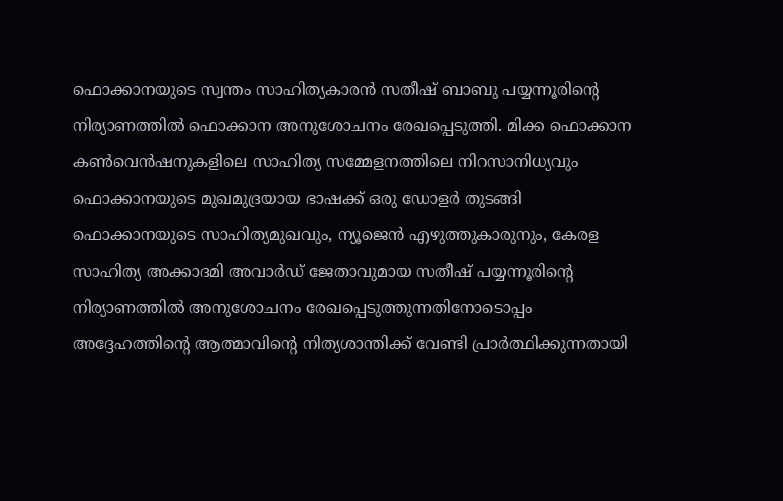ഫൊക്കാനയുടെ സ്വന്തം സാഹിത്യകാരൻ സതീഷ് ബാബു പയ്യന്നൂരിന്റെ നിര്യാണത്തിൽ ഫൊക്കാന അനുശോചനം രേഖപ്പെടുത്തി. മിക്ക ഫൊക്കാന കൺവെൻഷനുകളിലെ സാഹിത്യ സമ്മേളനത്തിലെ നിറസാനിധ്യവും ഫൊക്കാനയുടെ മുഖമുദ്രയായ ഭാഷക്ക് ഒരു ഡോളർ തുടങ്ങി ഫൊക്കാനയുടെ സാഹിത്യമുഖവും, ന്യൂജെൻ എഴുത്തുകാരുനും, കേരള സാഹിത്യ അക്കാദമി അവാർഡ് ജേതാവുമായ സതീഷ് പയ്യന്നൂരിന്റെ നിര്യാണത്തിൽ അനുശോചനം രേഖപ്പെടുത്തുന്നതിനോടൊപ്പം അദ്ദേഹത്തിന്റെ ആത്മാവിന്റെ നിത്യശാന്തിക്ക് വേണ്ടി പ്രാർത്ഥിക്കുന്നതായി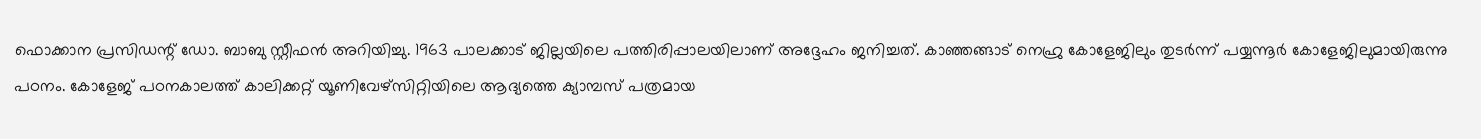ഫൊക്കാന പ്രസിഡന്റ് ഡോ. ബാബു സ്റ്റീഫൻ അറിയിച്ചു. 1963 പാലക്കാട് ജില്ലയിലെ പത്തിരിപ്പാലയിലാണ് അദ്ദേഹം ജനിച്ചത്. കാഞ്ഞങ്ങാട് നെഹ്രു കോളേജിലും തുടർന്ന് പയ്യന്നൂർ കോളേജിലുമായിരുന്നു പഠനം. കോളേജ് പഠനകാലത്ത് കാലിക്കറ്റ് യൂണിവേഴ്‌സിറ്റിയിലെ ആദ്യത്തെ ക്യാമ്പസ് പത്രമായ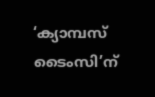‘ക്യാമ്പസ് ടൈംസി’ന്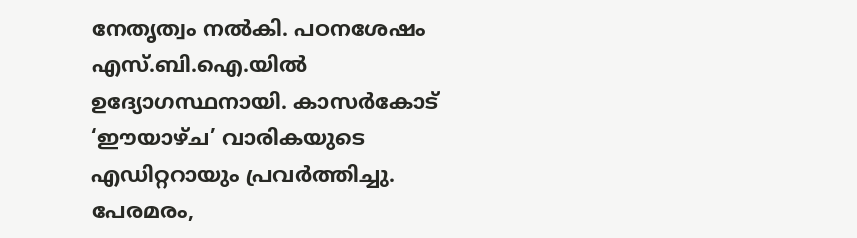നേതൃത്വം നൽകി. പഠനശേഷം എസ്.ബി.ഐ.യില്‍ ഉദ്യോഗസ്ഥനായി. കാസർകോട് ‘ഈയാഴ്ച’ വാരികയുടെ എഡിറ്ററായും പ്രവർത്തിച്ചു. പേരമരം,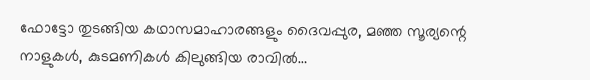ഫോട്ടോ തുടങ്ങിയ കഥാസമാഹാരങ്ങളും ദൈവപ്പുര, മഞ്ഞ സൂര്യന്റെ നാളുകൾ, കുടമണികൾ കിലുങ്ങിയ രാവിൽ…